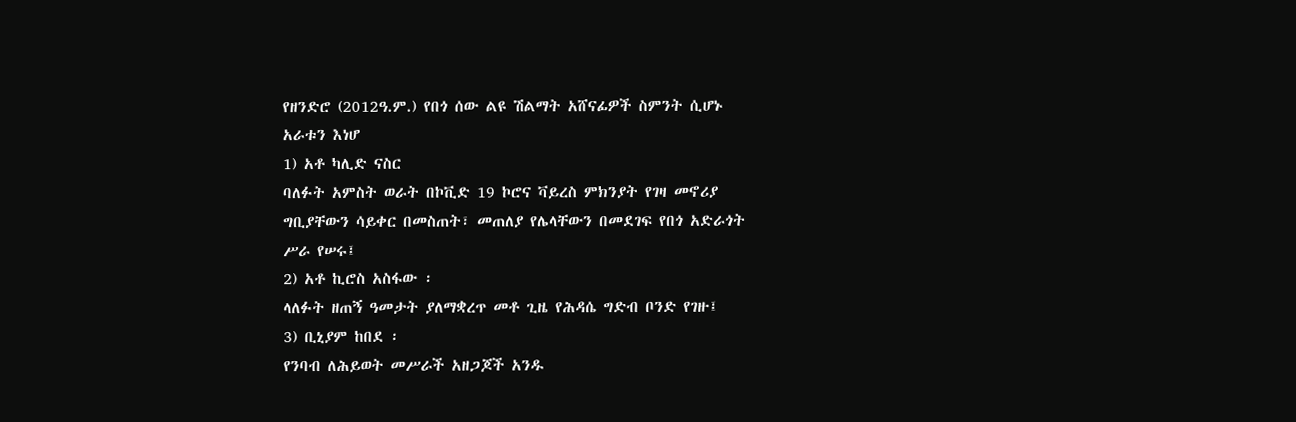የዘንድሮ (2012ዓ.ም.) የበጎ ሰው ልዩ ሽልማት አሸናፊዎች ስምንት ሲሆኑ
አራቱን እነሆ
1) አቶ ካሊድ ናስር
ባለፉት አምስት ወራት በኮቪድ 19 ኮሮና ቫይረስ ምክንያት የገዛ መኖሪያ
ግቢያቸውን ሳይቀር በመስጠት፣ መጠለያ የሌላቸውን በመደገፍ የበጎ አድራጎት
ሥራ የሠሩ፤
2) አቶ ኪሮስ አስፋው ፡
ላለፉት ዘጠኝ ዓመታት ያለማቋረጥ መቶ ጊዜ የሕዳሴ ግድብ ቦንድ የገዙ፤
3) ቢኒያም ከበደ ፡
የንባብ ለሕይወት መሥራች አዘጋጆች አንዱ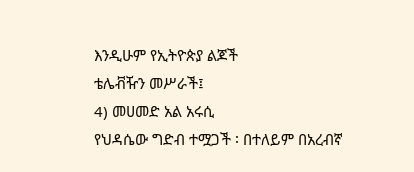እንዲሁም የኢትዮጵያ ልጆች
ቴሌቭዥን መሥራች፤
4) መሀመድ አል አሩሲ
የህዳሴው ግድብ ተሟጋች ፡ በተለይም በአረብኛ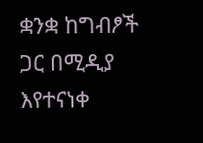ቋንቋ ከግብፆች ጋር በሚዲያ
እየተናነቀ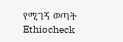የሚገኝ ወጣት
Ethiocheck